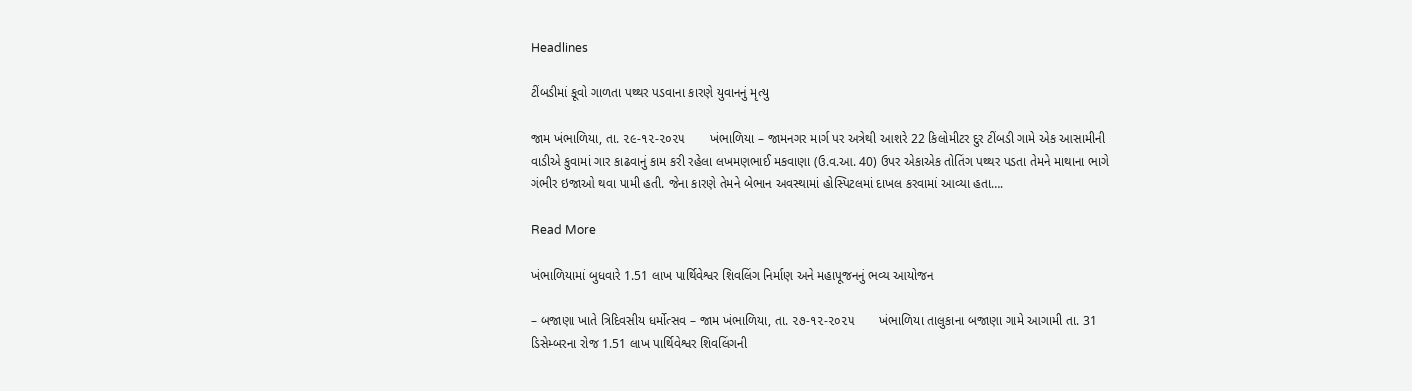Headlines

ટીંબડીમાં કૂવો ગાળતા પથ્થર પડવાના કારણે યુવાનનું મૃત્યુ

જામ ખંભાળિયા, તા. ૨૯-૧૨-૨૦૨૫       ખંભાળિયા – જામનગર માર્ગ પર અત્રેથી આશરે 22 કિલોમીટર દુર ટીંબડી ગામે એક આસામીની વાડીએ કુવામાં ગાર કાઢવાનું કામ કરી રહેલા લખમણભાઈ મકવાણા (ઉ.વ.આ. 40) ઉપર એકાએક તોતિંગ પથ્થર પડતા તેમને માથાના ભાગે ગંભીર ઇજાઓ થવા પામી હતી. જેના કારણે તેમને બેભાન અવસ્થામાં હોસ્પિટલમાં દાખલ કરવામાં આવ્યા હતા….

Read More

ખંભાળિયામાં બુધવારે 1.51 લાખ પાર્થિવેશ્વર શિવલિંગ નિર્માણ અને મહાપૂજનનું ભવ્ય આયોજન

– બજાણા ખાતે ત્રિદિવસીય ધર્મોત્સવ – જામ ખંભાળિયા, તા. ૨૭-૧૨-૨૦૨૫       ખંભાળિયા તાલુકાના બજાણા ગામે આગામી તા. 31 ડિસેમ્બરના રોજ 1.51 લાખ પાર્થિવેશ્વર શિવલિંગની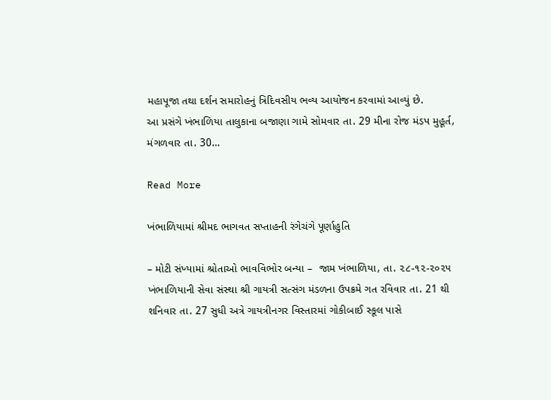મહાપૂજા તથા દર્શન સમારોહનું ત્રિદિવસીય ભવ્ય આયોજન કરવામાં આવ્યું છે.        આ પ્રસંગે ખંભાળિયા તાલુકાના બજાણા ગામે સોમવાર તા. 29 મીના રોજ મંડપ મુહૂર્ત, મંગળવાર તા. 30…

Read More

ખંભાળિયામાં શ્રીમદ ભાગવત સપ્તાહની રંગેચંગે પૂર્ણાહુતિ

– મોટી સંખ્યામાં શ્રોતાઓ ભાવવિભોર બન્યા –  જામ ખંભાળિયા, તા. ૨૮-૧૨-૨૦૨૫       ખંભાળિયાની સેવા સંસ્થા શ્રી ગાયત્રી સત્સંગ મંડળના ઉપક્રમે ગત રવિવાર તા. 21 થી શનિવાર તા. 27 સુધી અત્રે ગાયત્રીનગર વિસ્તારમાં ગોકીબાઈ સ્કૂલ પાસે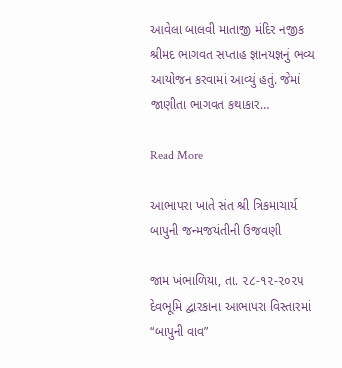આવેલા બાલવી માતાજી મંદિર નજીક શ્રીમદ ભાગવત સપ્તાહ જ્ઞાનયજ્ઞનું ભવ્ય આયોજન કરવામાં આવ્યું હતું. જેમાં જાણીતા ભાગવત કથાકાર…

Read More

આભાપરા ખાતે સંત શ્રી ત્રિકમાચાર્ય બાપુની જન્મજયંતીની ઉજવણી

જામ ખંભાળિયા, તા. ૨૮-૧૨-૨૦૨૫       દેવભૂમિ દ્વારકાના આભાપરા વિસ્તારમાં “બાપુની વાવ”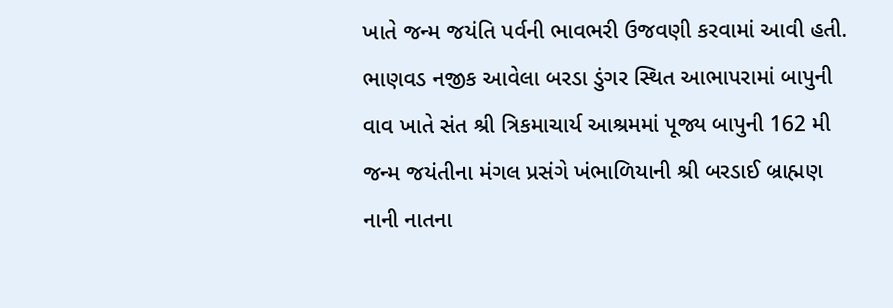ખાતે જન્મ જયંતિ પર્વની ભાવભરી ઉજવણી કરવામાં આવી હતી.         ભાણવડ નજીક આવેલા બરડા ડુંગર સ્થિત આભાપરામાં બાપુની વાવ ખાતે સંત શ્રી ત્રિકમાચાર્ય આશ્રમમાં પૂજ્ય બાપુની 162 મી જન્મ જયંતીના મંગલ પ્રસંગે ખંભાળિયાની શ્રી બરડાઈ બ્રાહ્મણ નાની નાતના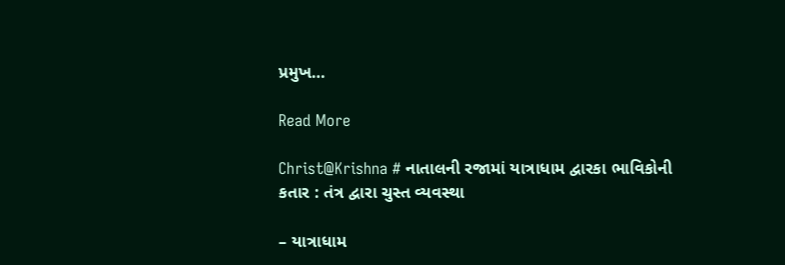પ્રમુખ…

Read More

Christ@Krishna # નાતાલની રજામાં યાત્રાધામ દ્વારકા ભાવિકોની કતાર : તંત્ર દ્વારા ચુસ્ત વ્યવસ્થા

– યાત્રાધામ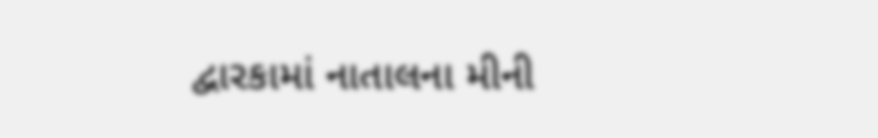દ્વારકામાં નાતાલના મીની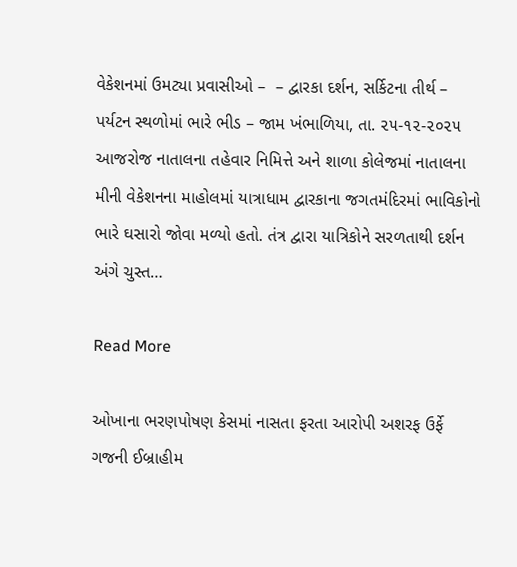વેકેશનમાં ઉમટ્યા પ્રવાસીઓ –  – દ્વારકા દર્શન, સર્કિટના તીર્થ – પર્યટન સ્થળોમાં ભારે ભીડ – જામ ખંભાળિયા, તા. ૨૫-૧૨-૨૦૨૫          આજરોજ નાતાલના તહેવાર નિમિત્તે અને શાળા કોલેજમાં નાતાલના મીની વેકેશનના માહોલમાં યાત્રાધામ દ્વારકાના જગતમંદિરમાં ભાવિકોનો ભારે ઘસારો જોવા મળ્યો હતો. તંત્ર દ્વારા યાત્રિકોને સરળતાથી દર્શન અંગે ચુસ્ત…

Read More

ઓખાના ભરણપોષણ કેસમાં નાસતા ફરતા આરોપી અશરફ ઉર્ફે ગજની ઈબ્રાહીમ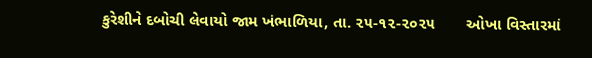કુરેશીને દબોચી લેવાયો જામ ખંભાળિયા, તા. ૨૫-૧૨-૨૦૨૫       ઓખા વિસ્તારમાં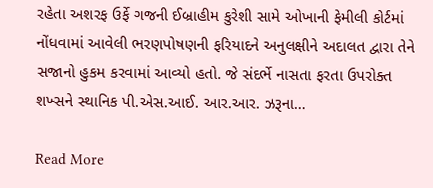રહેતા અશરફ ઉર્ફે ગજની ઈબ્રાહીમ કુરેશી સામે ઓખાની ફેમીલી કોર્ટમાં નોંધવામાં આવેલી ભરણપોષણની ફરિયાદને અનુલક્ષીને અદાલત દ્વારા તેને સજાનો હુકમ કરવામાં આવ્યો હતો. જે સંદર્ભે નાસતા ફરતા ઉપરોક્ત શખ્સને સ્થાનિક પી.એસ.આઈ. આર.આર. ઝરૂના…

Read More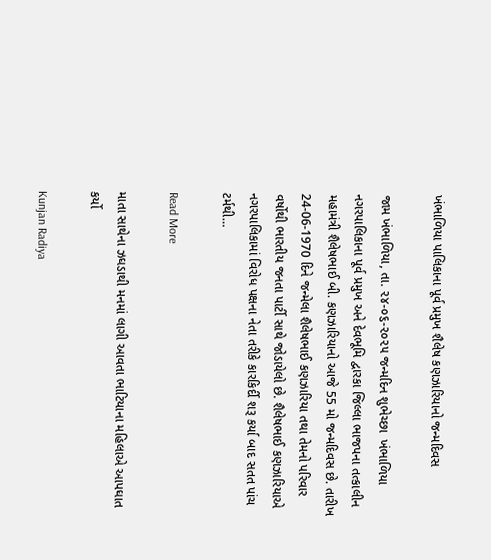ખંભાળિયા પાલિકાના પૂર્વ પ્રમુખ શૈલેષ કણઝારિયાનો જન્મદિવસ

જામ ખંભાળિયા, તા. ૨૪-૦૬-૨૦૨૫ જન્મદિન શુભેચ્છા  ખંભાળિયા નગરપાલિકાના પૂર્વ પ્રમુખ અને દેવભૂમિ દ્વારકા જિલ્લા ભાજપના તત્કાલીન મહામંત્રી શૈલેષભાઈ બી. કણઝારિયાનો આજે 55 મો જન્મદિવસ છે. તારીખ 24-06-1970 દિને જન્મેલા શૈલેષભાઈ કણઝારિયા તથા તેમનો પરિવાર વર્ષોથી ભારતીય જનતા પાર્ટી સાથે જોડાયેલો છે. શૈલેષભાઈ કણઝારિયાએ નગરપાલિકામાં વિરોધ પક્ષના નેતા તરીકે કારકિર્દી શરૂ કર્યા બાદ સતત પાંચ ટર્મથી…

Read More

માતા સાથેના ઝઘડાથી મનમાં લાગી આવતા ભાટિયાના મહિલાએ આપઘાત કર્યો

Kunjan Radiya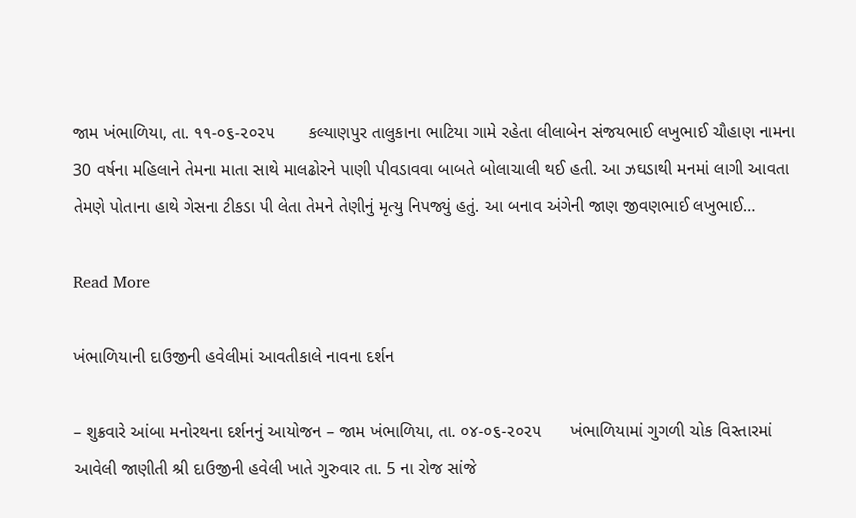જામ ખંભાળિયા, તા. ૧૧-૦૬-૨૦૨૫       કલ્યાણપુર તાલુકાના ભાટિયા ગામે રહેતા લીલાબેન સંજયભાઈ લખુભાઈ ચૌહાણ નામના 30 વર્ષના મહિલાને તેમના માતા સાથે માલઢોરને પાણી પીવડાવવા બાબતે બોલાચાલી થઈ હતી. આ ઝઘડાથી મનમાં લાગી આવતા તેમણે પોતાના હાથે ગેસના ટીકડા પી લેતા તેમને તેણીનું મૃત્યુ નિપજ્યું હતું. આ બનાવ અંગેની જાણ જીવણભાઈ લખુભાઈ…

Read More

ખંભાળિયાની દાઉજીની હવેલીમાં આવતીકાલે નાવના દર્શન

– શુક્રવારે આંબા મનોરથના દર્શનનું આયોજન – જામ ખંભાળિયા, તા. ૦૪-૦૬-૨૦૨૫      ખંભાળિયામાં ગુગળી ચોક વિસ્તારમાં આવેલી જાણીતી શ્રી દાઉજીની હવેલી ખાતે ગુરુવાર તા. 5 ના રોજ સાંજે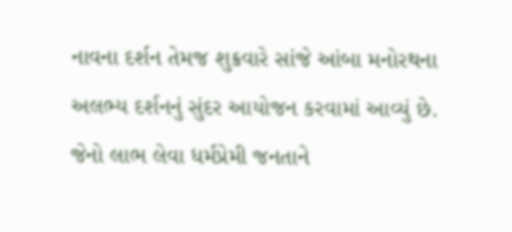નાવના દર્શન તેમજ શુક્રવારે સાંજે આંબા મનોરથના અલભ્ય દર્શનનું સુંદર આયોજન કરવામાં આવ્યું છે. જેનો લાભ લેવા ધર્મપ્રેમી જનતાને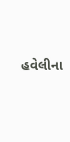હવેલીના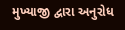મુખ્યાજી દ્વારા અનુરોધ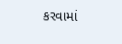કરવામાં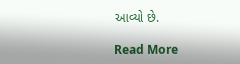આવ્યો છે.

Read More